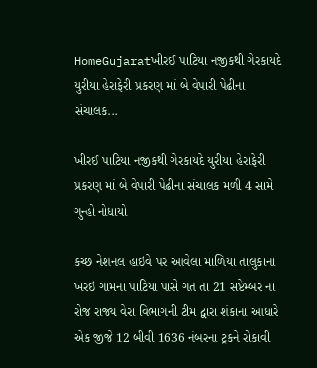HomeGujaratખીરઈ પાટિયા નજીકથી ગેરકાયદે યુરીયા હેરાફેરી પ્રકરણ માં બે વેપારી પેઢીના સંચાલક...

ખીરઈ પાટિયા નજીકથી ગેરકાયદે યુરીયા હેરાફેરી પ્રકરણ માં બે વેપારી પેઢીના સંચાલક મળી 4 સામે ગુન્હો નોધાયો

કચ્છ નેશનલ હાઇવે પર આવેલા માળિયા તાલુકાના ખરઇ ગામના પાટિયા પાસે ગત તા 21 સપ્ટેમ્બર ના રોજ રાજ્ય વેરા વિભાગની ટીમ દ્વારા શંકાના આધારે એક જીજે 12 બીવી 1636 નંબરના ટ્રકને રોકાવી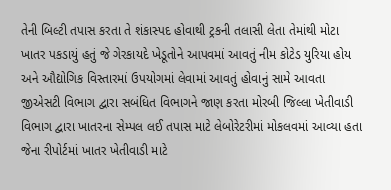તેની બિલ્ટી તપાસ કરતા તે શંકાસ્પદ હોવાથી ટ્રકની તલાસી લેતા તેમાંથી મોટા ખાતર પકડાયું હતું જે ગેરકાયદે ખેડૂતોને આપવમાં આવતું નીમ કોટેડ યુરિયા હોય અને ઔદ્યોગિક વિસ્તારમાં ઉપયોગમાં લેવામાં આવતું હોવાનું સામે આવતા જીએસટી વિભાગ દ્વારા સબંધિત વિભાગને જાણ કરતા મોરબી જિલ્લા ખેતીવાડી વિભાગ દ્વારા ખાતરના સેમ્પલ લઈ તપાસ માટે લેબોરેટરીમાં મોકલવમાં આવ્યા હતા જેના રીપોર્ટમાં ખાતર ખેતીવાડી માટે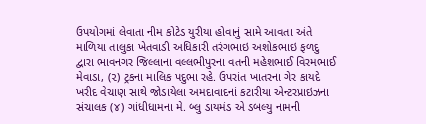ઉપયોગમાં લેવાતા નીમ કોટેડ યુરીયા હોવાનું સામે આવતા અંતે માળિયા તાલુકા ખેતવાડી અધિકારી તરંગભાઇ અશોકભાઇ ફળદુ દ્વારા ભાવનગર જિલ્લાના વલ્લભીપુરના વતની મહેશભાઈ વિરમભાઈ મેવાડા, (૨) ટ્રકના માલિક પદુભા રહે. ઉપરાંત ખાતરના ગેર કાયદે ખરીદ વેચાણ સાથે જોડાયેલા અમદાવાદનાં કટારીયા એન્ટરપ્રાઇઝના સંચાલક (૪) ગાંધીધામના મે. બ્લુ ડાયમંડ એ ડબલ્યુ નામની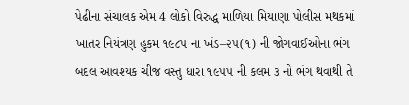પેઢીના સંચાલક એમ 4 લોકો વિરુદ્ધ માળિયા મિયાણા પોલીસ મથકમાં ખાતર નિયંત્રણ હુકમ ૧૯૮૫ ના ખંડ–૨૫(૧) ની જોગવાઈઓના ભંગ બદલ આવશ્યક ચીજ વસ્તુ ધારા ૧૯૫૫ ની કલમ ૩ નો ભંગ થવાથી તે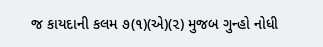જ કાયદાની કલમ ૭(૧)(એ)(૨) મુજબ ગુન્હો નોધી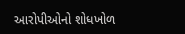આરોપીઓનો શોધખોળ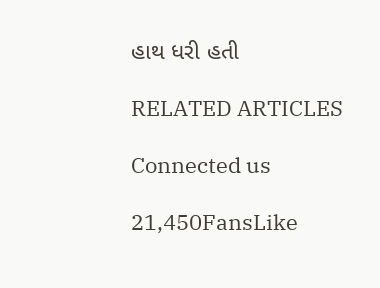હાથ ધરી હતી

RELATED ARTICLES

Connected us

21,450FansLike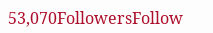53,070FollowersFollow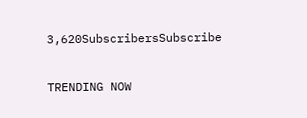3,620SubscribersSubscribe

TRENDING NOW